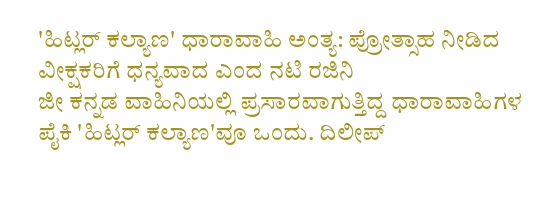'ಹಿಟ್ಲರ್ ಕಲ್ಯಾಣ' ಧಾರಾವಾಹಿ ಅಂತ್ಯ: ಪ್ರೋತ್ಸಾಹ ನೀಡಿದ ವೀಕ್ಷಕರಿಗೆ ಧನ್ಯವಾದ ಎಂದ ನಟಿ ರಜಿನಿ
ಜೀ ಕನ್ನಡ ವಾಹಿನಿಯಲ್ಲಿ ಪ್ರಸಾರವಾಗುತ್ತಿದ್ದ ಧಾರಾವಾಹಿಗಳ ಪೈಕಿ 'ಹಿಟ್ಲರ್ ಕಲ್ಯಾಣ'ವೂ ಒಂದು. ದಿಲೀಪ್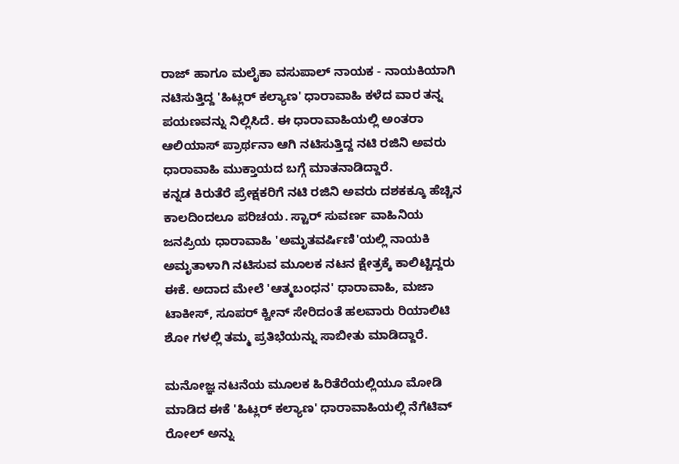ರಾಜ್ ಹಾಗೂ ಮಲೈಕಾ ವಸುಪಾಲ್ ನಾಯಕ - ನಾಯಕಿಯಾಗಿ ನಟಿಸುತ್ತಿದ್ದ 'ಹಿಟ್ಲರ್ ಕಲ್ಯಾಣ' ಧಾರಾವಾಹಿ ಕಳೆದ ವಾರ ತನ್ನ ಪಯಣವನ್ನು ನಿಲ್ಲಿಸಿದೆ. ಈ ಧಾರಾವಾಹಿಯಲ್ಲಿ ಅಂತರಾ ಆಲಿಯಾಸ್ ಪ್ರಾರ್ಥನಾ ಆಗಿ ನಟಿಸುತ್ತಿದ್ದ ನಟಿ ರಜಿನಿ ಅವರು ಧಾರಾವಾಹಿ ಮುಕ್ತಾಯದ ಬಗ್ಗೆ ಮಾತನಾಡಿದ್ದಾರೆ.
ಕನ್ನಡ ಕಿರುತೆರೆ ಪ್ರೇಕ್ಷಕರಿಗೆ ನಟಿ ರಜಿನಿ ಅವರು ದಶಕಕ್ಕೂ ಹೆಚ್ಚಿನ ಕಾಲದಿಂದಲೂ ಪರಿಚಯ. ಸ್ಟಾರ್ ಸುವರ್ಣ ವಾಹಿನಿಯ ಜನಪ್ರಿಯ ಧಾರಾವಾಹಿ 'ಅಮೃತವರ್ಷಿಣಿ'ಯಲ್ಲಿ ನಾಯಕಿ ಅಮೃತಾಳಾಗಿ ನಟಿಸುವ ಮೂಲಕ ನಟನ ಕ್ಷೇತ್ರಕ್ಕೆ ಕಾಲಿಟ್ಟಿದ್ದರು ಈಕೆ. ಅದಾದ ಮೇಲೆ 'ಆತ್ಮಬಂಧನ' ಧಾರಾವಾಹಿ, ಮಜಾ ಟಾಕೀಸ್, ಸೂಪರ್ ಕ್ವೀನ್ ಸೇರಿದಂತೆ ಹಲವಾರು ರಿಯಾಲಿಟಿ ಶೋ ಗಳಲ್ಲಿ ತಮ್ಮ ಪ್ರತಿಭೆಯನ್ನು ಸಾಬೀತು ಮಾಡಿದ್ದಾರೆ.

ಮನೋಜ್ಞ ನಟನೆಯ ಮೂಲಕ ಹಿರಿತೆರೆಯಲ್ಲಿಯೂ ಮೋಡಿ ಮಾಡಿದ ಈಕೆ 'ಹಿಟ್ಲರ್ ಕಲ್ಯಾಣ' ಧಾರಾವಾಹಿಯಲ್ಲಿ ನೆಗೆಟಿವ್ ರೋಲ್ ಅನ್ನು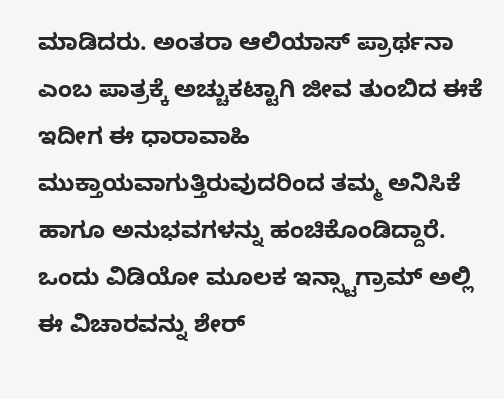ಮಾಡಿದರು. ಅಂತರಾ ಆಲಿಯಾಸ್ ಪ್ರಾರ್ಥನಾ ಎಂಬ ಪಾತ್ರಕ್ಕೆ ಅಚ್ಚುಕಟ್ಟಾಗಿ ಜೀವ ತುಂಬಿದ ಈಕೆ ಇದೀಗ ಈ ಧಾರಾವಾಹಿ ಮುಕ್ತಾಯವಾಗುತ್ತಿರುವುದರಿಂದ ತಮ್ಮ ಅನಿಸಿಕೆ ಹಾಗೂ ಅನುಭವಗಳನ್ನು ಹಂಚಿಕೊಂಡಿದ್ದಾರೆ.
ಒಂದು ವಿಡಿಯೋ ಮೂಲಕ ಇನ್ಸ್ಟಾಗ್ರಾಮ್ ಅಲ್ಲಿ ಈ ವಿಚಾರವನ್ನು ಶೇರ್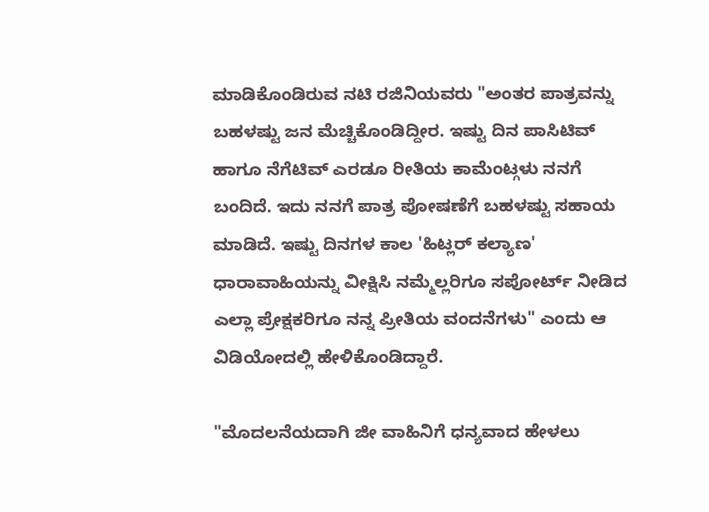ಮಾಡಿಕೊಂಡಿರುವ ನಟಿ ರಜಿನಿಯವರು "ಅಂತರ ಪಾತ್ರವನ್ನು ಬಹಳಷ್ಟು ಜನ ಮೆಚ್ಚಿಕೊಂಡಿದ್ದೀರ. ಇಷ್ಟು ದಿನ ಪಾಸಿಟಿವ್ ಹಾಗೂ ನೆಗೆಟಿವ್ ಎರಡೂ ರೀತಿಯ ಕಾಮೆಂಟ್ಗಳು ನನಗೆ ಬಂದಿದೆ. ಇದು ನನಗೆ ಪಾತ್ರ ಪೋಷಣೆಗೆ ಬಹಳಷ್ಟು ಸಹಾಯ ಮಾಡಿದೆ. ಇಷ್ಟು ದಿನಗಳ ಕಾಲ 'ಹಿಟ್ಲರ್ ಕಲ್ಯಾಣ' ಧಾರಾವಾಹಿಯನ್ನು ವೀಕ್ಷಿಸಿ ನಮ್ಮೆಲ್ಲರಿಗೂ ಸಪೋರ್ಟ್ ನೀಡಿದ ಎಲ್ಲಾ ಪ್ರೇಕ್ಷಕರಿಗೂ ನನ್ನ ಪ್ರೀತಿಯ ವಂದನೆಗಳು" ಎಂದು ಆ ವಿಡಿಯೋದಲ್ಲಿ ಹೇಳಿಕೊಂಡಿದ್ದಾರೆ.

"ಮೊದಲನೆಯದಾಗಿ ಜೀ ವಾಹಿನಿಗೆ ಧನ್ಯವಾದ ಹೇಳಲು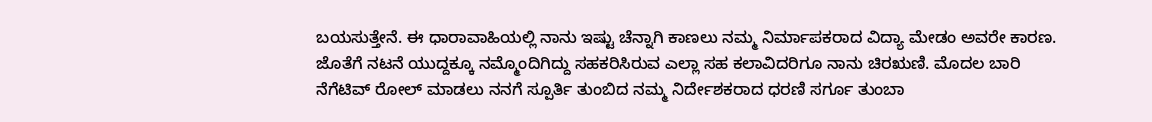ಬಯಸುತ್ತೇನೆ. ಈ ಧಾರಾವಾಹಿಯಲ್ಲಿ ನಾನು ಇಷ್ಟು ಚೆನ್ನಾಗಿ ಕಾಣಲು ನಮ್ಮ ನಿರ್ಮಾಪಕರಾದ ವಿದ್ಯಾ ಮೇಡಂ ಅವರೇ ಕಾರಣ. ಜೊತೆಗೆ ನಟನೆ ಯುದ್ದಕ್ಕೂ ನಮ್ಮೊಂದಿಗಿದ್ದು ಸಹಕರಿಸಿರುವ ಎಲ್ಲಾ ಸಹ ಕಲಾವಿದರಿಗೂ ನಾನು ಚಿರಋಣಿ. ಮೊದಲ ಬಾರಿ ನೆಗೆಟಿವ್ ರೋಲ್ ಮಾಡಲು ನನಗೆ ಸ್ಪೂರ್ತಿ ತುಂಬಿದ ನಮ್ಮ ನಿರ್ದೇಶಕರಾದ ಧರಣಿ ಸರ್ಗೂ ತುಂಬಾ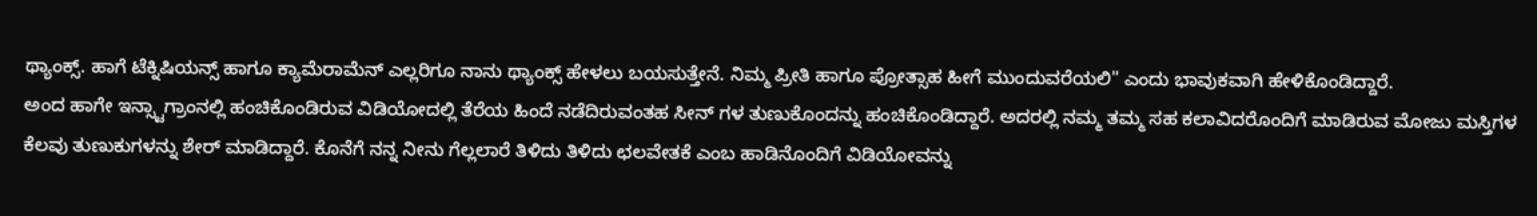ಥ್ಯಾಂಕ್ಸ್. ಹಾಗೆ ಟೆಕ್ನಿಷಿಯನ್ಸ್ ಹಾಗೂ ಕ್ಯಾಮೆರಾಮೆನ್ ಎಲ್ಲರಿಗೂ ನಾನು ಥ್ಯಾಂಕ್ಸ್ ಹೇಳಲು ಬಯಸುತ್ತೇನೆ. ನಿಮ್ಮ ಪ್ರೀತಿ ಹಾಗೂ ಪ್ರೋತ್ಸಾಹ ಹೀಗೆ ಮುಂದುವರೆಯಲಿ" ಎಂದು ಭಾವುಕವಾಗಿ ಹೇಳಿಕೊಂಡಿದ್ದಾರೆ.
ಅಂದ ಹಾಗೇ ಇನ್ಸ್ಟಾಗ್ರಾಂನಲ್ಲಿ ಹಂಚಿಕೊಂಡಿರುವ ವಿಡಿಯೋದಲ್ಲಿ ತೆರೆಯ ಹಿಂದೆ ನಡೆದಿರುವಂತಹ ಸೀನ್ ಗಳ ತುಣುಕೊಂದನ್ನು ಹಂಚಿಕೊಂಡಿದ್ದಾರೆ. ಅದರಲ್ಲಿ ನಮ್ಮ ತಮ್ಮ ಸಹ ಕಲಾವಿದರೊಂದಿಗೆ ಮಾಡಿರುವ ಮೋಜು ಮಸ್ತಿಗಳ ಕೆಲವು ತುಣುಕುಗಳನ್ನು ಶೇರ್ ಮಾಡಿದ್ದಾರೆ. ಕೊನೆಗೆ ನನ್ನ ನೀನು ಗೆಲ್ಲಲಾರೆ ತಿಳಿದು ತಿಳಿದು ಛಲವೇತಕೆ ಎಂಬ ಹಾಡಿನೊಂದಿಗೆ ವಿಡಿಯೋವನ್ನು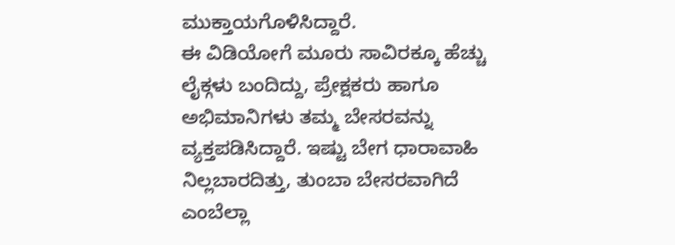ಮುಕ್ತಾಯಗೊಳಿಸಿದ್ದಾರೆ.
ಈ ವಿಡಿಯೋಗೆ ಮೂರು ಸಾವಿರಕ್ಕೂ ಹೆಚ್ಚು ಲೈಕ್ಗಳು ಬಂದಿದ್ದು, ಪ್ರೇಕ್ಷಕರು ಹಾಗೂ ಅಭಿಮಾನಿಗಳು ತಮ್ಮ ಬೇಸರವನ್ನು ವ್ಯಕ್ತಪಡಿಸಿದ್ದಾರೆ. ಇಷ್ಟು ಬೇಗ ಧಾರಾವಾಹಿ ನಿಲ್ಲಬಾರದಿತ್ತು, ತುಂಬಾ ಬೇಸರವಾಗಿದೆ ಎಂಬೆಲ್ಲಾ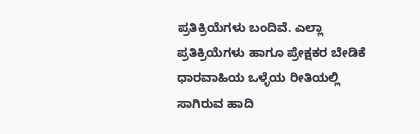ಪ್ರತಿಕ್ರಿಯೆಗಳು ಬಂದಿವೆ. ಎಲ್ಲಾ ಪ್ರತಿಕ್ರಿಯೆಗಳು ಹಾಗೂ ಪ್ರೇಕ್ಷಕರ ಬೇಡಿಕೆ ಧಾರವಾಹಿಯ ಒಳ್ಳೆಯ ರೀತಿಯಲ್ಲಿ ಸಾಗಿರುವ ಹಾದಿ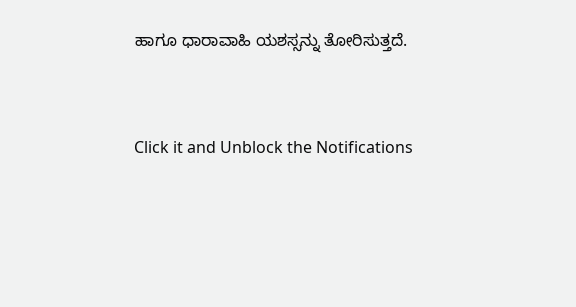ಹಾಗೂ ಧಾರಾವಾಹಿ ಯಶಸ್ಸನ್ನು ತೋರಿಸುತ್ತದೆ.


Click it and Unblock the Notifications